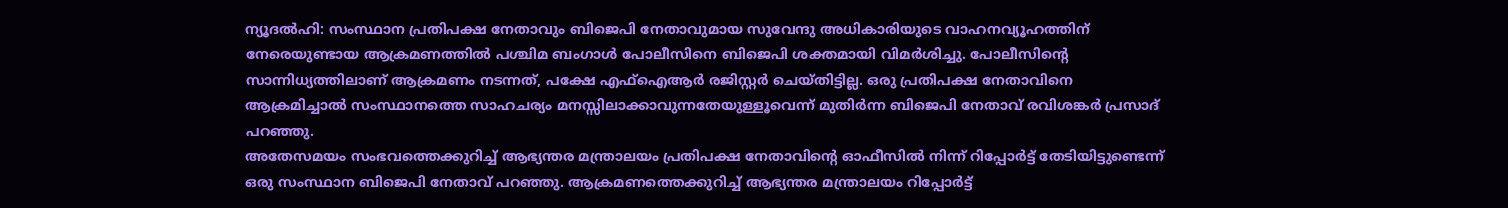ന്യൂദൽഹി: സംസ്ഥാന പ്രതിപക്ഷ നേതാവും ബിജെപി നേതാവുമായ സുവേന്ദു അധികാരിയുടെ വാഹനവ്യൂഹത്തിന് നേരെയുണ്ടായ ആക്രമണത്തിൽ പശ്ചിമ ബംഗാൾ പോലീസിനെ ബിജെപി ശക്തമായി വിമർശിച്ചു. പോലീസിന്റെ സാന്നിധ്യത്തിലാണ് ആക്രമണം നടന്നത്, പക്ഷേ എഫ്ഐആർ രജിസ്റ്റർ ചെയ്തിട്ടില്ല. ഒരു പ്രതിപക്ഷ നേതാവിനെ ആക്രമിച്ചാൽ സംസ്ഥാനത്തെ സാഹചര്യം മനസ്സിലാക്കാവുന്നതേയുള്ളൂവെന്ന് മുതിർന്ന ബിജെപി നേതാവ് രവിശങ്കർ പ്രസാദ് പറഞ്ഞു.
അതേസമയം സംഭവത്തെക്കുറിച്ച് ആഭ്യന്തര മന്ത്രാലയം പ്രതിപക്ഷ നേതാവിന്റെ ഓഫീസിൽ നിന്ന് റിപ്പോർട്ട് തേടിയിട്ടുണ്ടെന്ന് ഒരു സംസ്ഥാന ബിജെപി നേതാവ് പറഞ്ഞു. ആക്രമണത്തെക്കുറിച്ച് ആഭ്യന്തര മന്ത്രാലയം റിപ്പോർട്ട്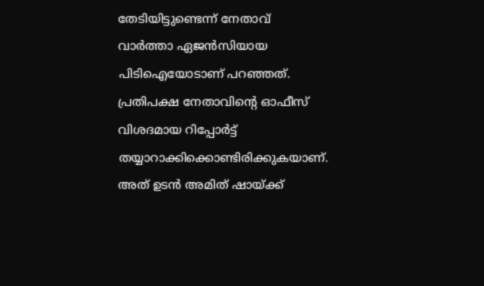തേടിയിട്ടുണ്ടെന്ന് നേതാവ് വാർത്താ ഏജൻസിയായ പിടിഐയോടാണ് പറഞ്ഞത്.
പ്രതിപക്ഷ നേതാവിന്റെ ഓഫീസ് വിശദമായ റിപ്പോർട്ട് തയ്യാറാക്കിക്കൊണ്ടിരിക്കുകയാണ്. അത് ഉടൻ അമിത് ഷായ്ക്ക്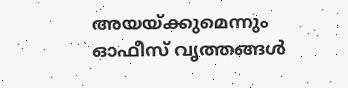അയയ്ക്കുമെന്നും ഓഫീസ് വൃത്തങ്ങൾ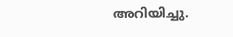അറിയിച്ചു.